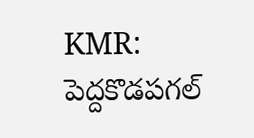KMR: పెద్దకొడపగల్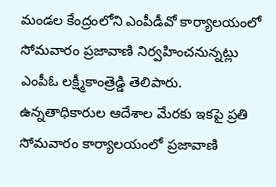మండల కేంద్రంలోని ఎంపీడీవో కార్యాలయంలో సోమవారం ప్రజావాణి నిర్వహించనున్నట్లు ఎంపీఓ లక్ష్మీకాంత్రెడ్డి తెలిపారు. ఉన్నతాధికారుల ఆదేశాల మేరకు ఇకపై ప్రతి సోమవారం కార్యాలయంలో ప్రజావాణి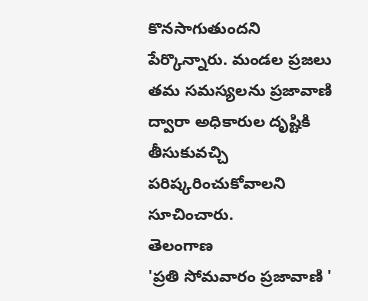కొనసాగుతుందని పేర్కొన్నారు. మండల ప్రజలు తమ సమస్యలను ప్రజావాణి ద్వారా అధికారుల దృష్టికి తీసుకువచ్చి పరిష్కరించుకోవాలని సూచించారు.
తెలంగాణ
'ప్రతి సోమవారం ప్రజావాణి '